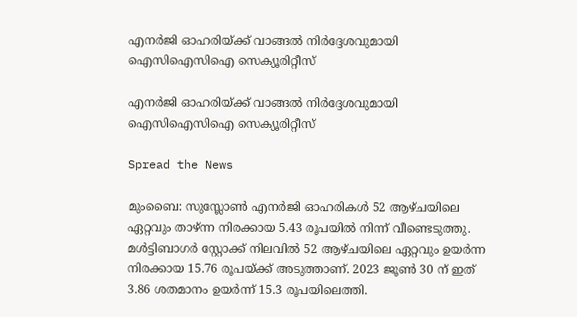എനര്‍ജി ഓഹരിയ്ക്ക് വാങ്ങല്‍ നിര്‍ദ്ദേശവുമായി ഐസിഐസിഐ സെക്യൂരിറ്റീസ്

എനര്‍ജി ഓഹരിയ്ക്ക് വാങ്ങല്‍ നിര്‍ദ്ദേശവുമായി ഐസിഐസിഐ സെക്യൂരിറ്റീസ്

Spread the News

മുംബൈ: സുസ്ലോണ്‍ എനര്‍ജി ഓഹരികള്‍ 52 ആഴ്ചയിലെ ഏറ്റവും താഴ്ന്ന നിരക്കായ 5.43 രൂപയില്‍ നിന്ന് വീണ്ടെടുത്തു. മള്‍ട്ടിബാഗര്‍ സ്റ്റോക്ക് നിലവില്‍ 52 ആഴ്ചയിലെ ഏറ്റവും ഉയര്‍ന്ന നിരക്കായ 15.76 രൂപയ്ക്ക് അടുത്താണ്. 2023 ജൂണ്‍ 30 ന് ഇത് 3.86 ശതമാനം ഉയര്‍ന്ന് 15.3 രൂപയിലെത്തി.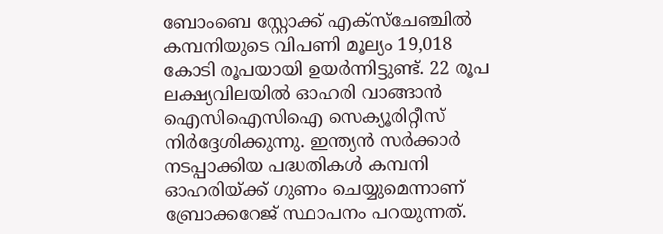ബോംബെ സ്റ്റോക്ക് എക്സ്ചേഞ്ചില്‍ കമ്പനിയുടെ വിപണി മൂല്യം 19,018 കോടി രൂപയായി ഉയര്‍ന്നിട്ടുണ്ട്. 22 രൂപ ലക്ഷ്യവിലയില്‍ ഓഹരി വാങ്ങാന്‍ ഐസിഐസിഐ സെക്യൂരിറ്റീസ് നിര്‍ദ്ദേശിക്കുന്നു. ഇന്ത്യന്‍ സര്‍ക്കാര്‍ നടപ്പാക്കിയ പദ്ധതികള്‍ കമ്പനി ഓഹരിയ്ക്ക് ഗുണം ചെയ്യുമെന്നാണ് ബ്രോക്കറേജ് സ്ഥാപനം പറയുന്നത്.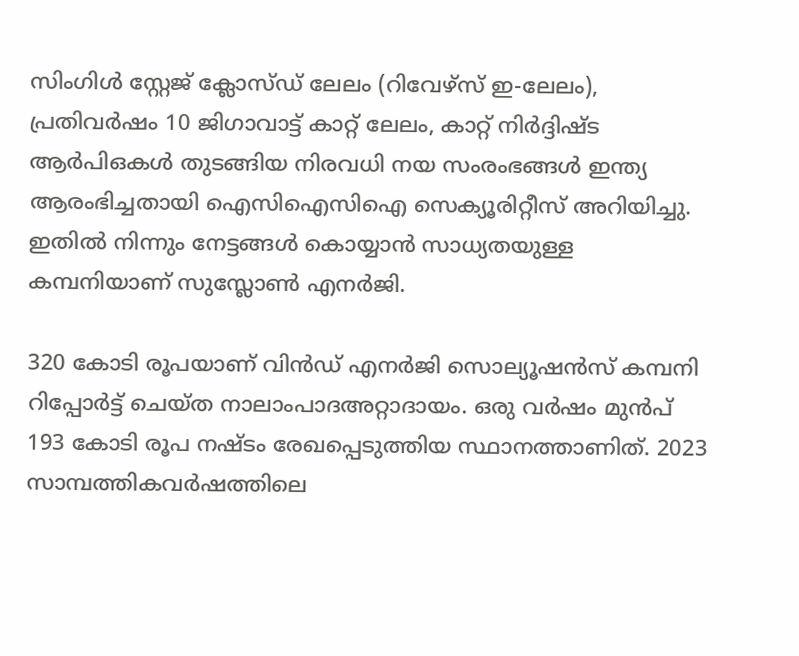സിംഗിള്‍ സ്റ്റേജ് ക്ലോസ്ഡ് ലേലം (റിവേഴ്സ് ഇ-ലേലം), പ്രതിവര്‍ഷം 10 ജിഗാവാട്ട് കാറ്റ് ലേലം, കാറ്റ് നിര്‍ദ്ദിഷ്ട ആര്‍പിഒകള്‍ തുടങ്ങിയ നിരവധി നയ സംരംഭങ്ങള്‍ ഇന്ത്യ ആരംഭിച്ചതായി ഐസിഐസിഐ സെക്യൂരിറ്റീസ് അറിയിച്ചു. ഇതില്‍ നിന്നും നേട്ടങ്ങള്‍ കൊയ്യാന്‍ സാധ്യതയുള്ള കമ്പനിയാണ് സുസ്ലോണ്‍ എനര്‍ജി.

320 കോടി രൂപയാണ് വിന്‍ഡ് എനര്‍ജി സൊല്യൂഷന്‍സ് കമ്പനി റിപ്പോര്‍ട്ട് ചെയ്ത നാലാംപാദഅറ്റാദായം. ഒരു വര്‍ഷം മുന്‍പ് 193 കോടി രൂപ നഷ്ടം രേഖപ്പെടുത്തിയ സ്ഥാനത്താണിത്. 2023 സാമ്പത്തികവര്‍ഷത്തിലെ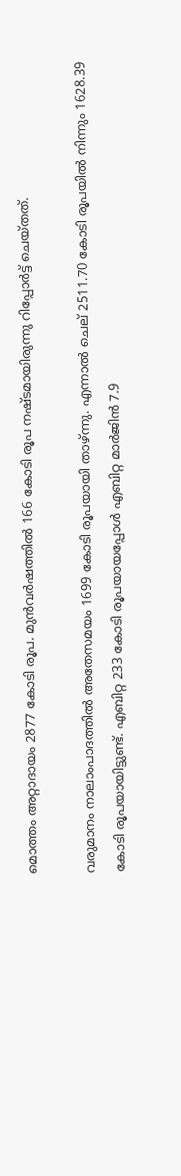മൊത്തം അറ്റാദായം 2877 കോടി രൂപ. മുന്‍വര്‍ഷത്തില്‍ 166 കോടി രൂപ നഷ്ടമായിരുന്നു റിപ്പോര്‍ട്ട് ചെയ്തത്.

വരുമാനം നാലാംപാദത്തില്‍ അതേസമയം 1699 കോടി രൂപയായി താഴ്ന്നു. എന്നാല്‍ ചെല് 2511.70 കോടി രൂപയില്‍ നിന്നും 1628.39 കോടി രൂപയായിട്ടുണ്ട്. എബിറ്റ 233 കോടി രൂപയായപ്പോള്‍ എബിറ്റ മാര്‍ജിന്‍ 7.9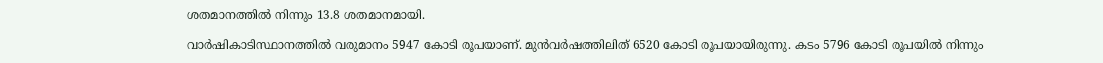ശതമാനത്തില്‍ നിന്നും 13.8 ശതമാനമായി.

വാര്‍ഷികാടിസ്ഥാനത്തില്‍ വരുമാനം 5947 കോടി രൂപയാണ്. മുന്‍വര്‍ഷത്തിലിത് 6520 കോടി രൂപയായിരുന്നു. കടം 5796 കോടി രൂപയില്‍ നിന്നും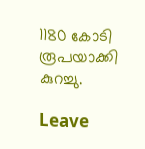1180 കോടി രൂപയാക്കി കുറച്ചു.

Leave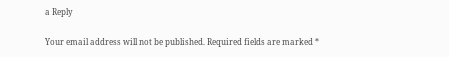a Reply

Your email address will not be published. Required fields are marked *